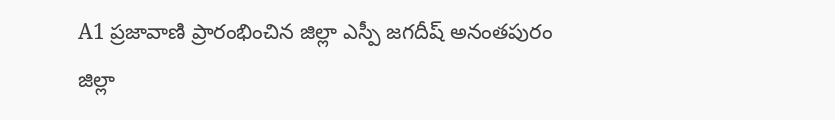A1 ప్రజావాణి ప్రారంభించిన జిల్లా ఎస్పీ జగదీష్ అనంతపురం జిల్లా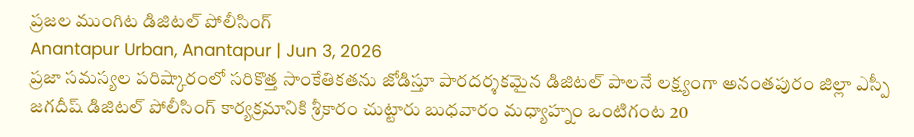ప్రజల ముంగిట డిజిటల్ పోలీసింగ్
Anantapur Urban, Anantapur | Jun 3, 2026
ప్రజా సమస్యల పరిష్కారంలో సరికొత్త సాంకేతికతను జోడిస్తూ పారదర్శకమైన డిజిటల్ పాలనే లక్ష్యంగా అనంతపురం జిల్లా ఎస్పీ జగదీష్ డిజిటల్ పోలీసింగ్ కార్యక్రమానికి శ్రీకారం చుట్టారు బుధవారం మధ్యాహ్నం ఒంటిగంట 20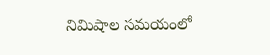నిమిషాల సమయంలో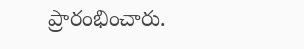ప్రారంభించారు.